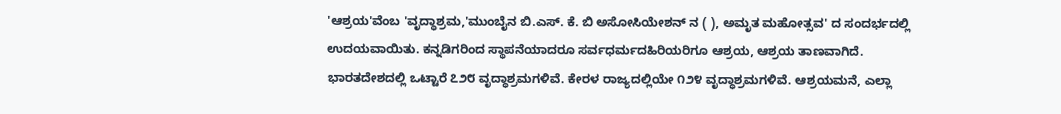'ಆಶ್ರಯ'ವೆಂಬ 'ವೃದ್ಧಾಶ್ರಮ,'ಮುಂಬೈನ ಬಿ.ಎಸ್. ಕೆ. ಬಿ ಅಸೋಸಿಯೇಶನ್ ನ ( ), ಅಮೃತ ಮಹೋತ್ಸವ' ದ ಸಂದರ್ಭದಲ್ಲಿ ಉದಯವಾಯಿತು. ಕನ್ನಡಿಗರಿಂದ ಸ್ಥಾಪನೆಯಾದರೂ ಸರ್ವಧರ್ಮದಹಿರಿಯರಿಗೂ ಆಶ್ರಯ, ಆಶ್ರಯ ತಾಣವಾಗಿದೆ. ಭಾರತದೇಶದಲ್ಲಿ ಒಟ್ಟಾರೆ ೭೨೮ ವೃದ್ಧಾಶ್ರಮಗಳಿವೆ. ಕೇರಳ ರಾಜ್ಯದಲ್ಲಿಯೇ ೧೨೪ ವೃದ್ಧಾಶ್ರಮಗಳಿವೆ. ಆಶ್ರಯಮನೆ, ಎಲ್ಲಾ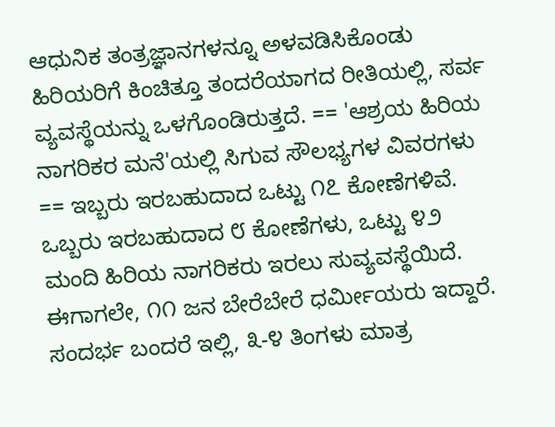ಆಧುನಿಕ ತಂತ್ರಜ್ಞಾನಗಳನ್ನೂ ಅಳವಡಿಸಿಕೊಂಡು ಹಿರಿಯರಿಗೆ ಕಿಂಚಿತ್ತೂ ತಂದರೆಯಾಗದ ರೀತಿಯಲ್ಲಿ, ಸರ್ವ ವ್ಯವಸ್ಥೆಯನ್ನು ಒಳಗೊಂಡಿರುತ್ತದೆ. == 'ಆಶ್ರಯ ಹಿರಿಯ ನಾಗರಿಕರ ಮನೆ'ಯಲ್ಲಿ ಸಿಗುವ ಸೌಲಭ್ಯಗಳ ವಿವರಗಳು == ಇಬ್ಬರು ಇರಬಹುದಾದ ಒಟ್ಟು ೧೭ ಕೋಣೆಗಳಿವೆ. ಒಬ್ಬರು ಇರಬಹುದಾದ ೮ ಕೋಣೆಗಳು, ಒಟ್ಟು ೪೨ ಮಂದಿ ಹಿರಿಯ ನಾಗರಿಕರು ಇರಲು ಸುವ್ಯವಸ್ಥೆಯಿದೆ. ಈಗಾಗಲೇ, ೧೧ ಜನ ಬೇರೆಬೇರೆ ಧರ್ಮೀಯರು ಇದ್ದಾರೆ. ಸಂದರ್ಭ ಬಂದರೆ ಇಲ್ಲಿ, ೩-೪ ತಿಂಗಳು ಮಾತ್ರ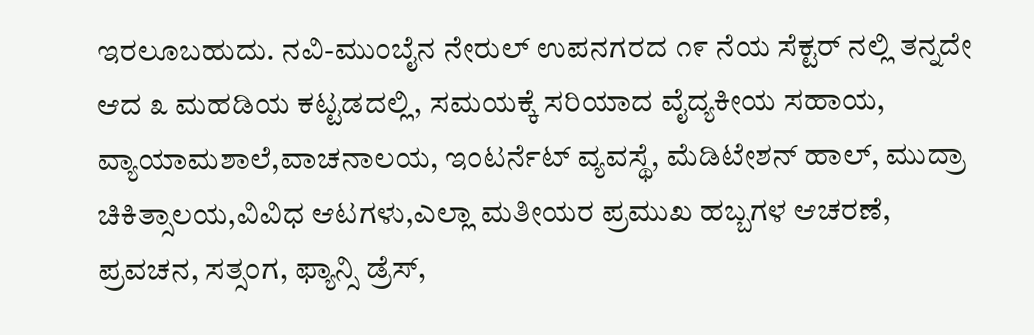ಇರಲೂಬಹುದು. ನವಿ-ಮುಂಬೈನ ನೇರುಲ್ ಉಪನಗರದ ೧೯ ನೆಯ ಸೆಕ್ಟರ್ ನಲ್ಲಿ ತನ್ನದೇ ಆದ ೩ ಮಹಡಿಯ ಕಟ್ಟಡದಲ್ಲಿ, ಸಮಯಕ್ಕೆ ಸರಿಯಾದ ವೈದ್ಯಕೀಯ ಸಹಾಯ, ವ್ಯಾಯಾಮಶಾಲೆ,ವಾಚನಾಲಯ, ಇಂಟರ್ನೆಟ್ ವ್ಯವಸ್ಥೆ, ಮೆಡಿಟೇಶನ್ ಹಾಲ್, ಮುದ್ರಾ ಚಿಕಿತ್ಸಾಲಯ,ವಿವಿಧ ಆಟಗಳು,ಎಲ್ಲಾ ಮತೀಯರ ಪ್ರಮುಖ ಹಬ್ಬಗಳ ಆಚರಣೆ, ಪ್ರವಚನ, ಸತ್ಸಂಗ, ಫ್ಯಾನ್ಸಿ ಡ್ರೆಸ್,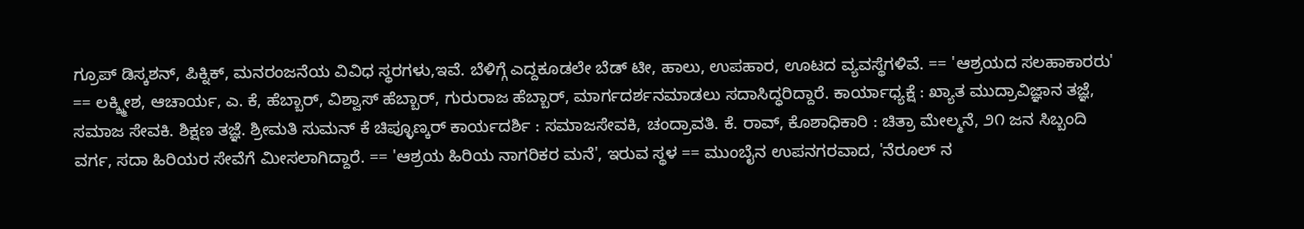ಗ್ರೂಪ್ ಡಿಸ್ಕಶನ್, ಪಿಕ್ನಿಕ್, ಮನರಂಜನೆಯ ವಿವಿಧ ಸ್ಥರಗಳು,ಇವೆ. ಬೆಳಿಗ್ಗೆ ಎದ್ದಕೂಡಲೇ ಬೆಡ್ ಟೀ, ಹಾಲು, ಉಪಹಾರ, ಊಟದ ವ್ಯವಸ್ಥೆಗಳಿವೆ. == 'ಆಶ್ರಯದ ಸಲಹಾಕಾರರು' == ಲಕ್ಶ್ಮೀಶ, ಆಚಾರ್ಯ, ಎ. ಕೆ, ಹೆಬ್ಬಾರ್, ವಿಶ್ವಾಸ್ ಹೆಬ್ಬಾರ್, ಗುರುರಾಜ ಹೆಬ್ಬಾರ್, ಮಾರ್ಗದರ್ಶನಮಾಡಲು ಸದಾಸಿದ್ಧರಿದ್ದಾರೆ. ಕಾರ್ಯಾಧ್ಯಕ್ಷೆ : ಖ್ಯಾತ ಮುದ್ರಾವಿಜ್ಞಾನ ತಜ್ಞೆ, ಸಮಾಜ ಸೇವಕಿ. ಶಿಕ್ಷಣ ತಜ್ಞೆ. ಶ್ರೀಮತಿ ಸುಮನ್ ಕೆ ಚಿಪ್ಳೂಣ್ಕರ್ ಕಾರ್ಯದರ್ಶಿ : ಸಮಾಜಸೇವಕಿ, ಚಂದ್ರಾವತಿ. ಕೆ. ರಾವ್, ಕೊಶಾಧಿಕಾರಿ : ಚಿತ್ರಾ ಮೇಲ್ಮನೆ, ೨೧ ಜನ ಸಿಬ್ಬಂದಿ ವರ್ಗ, ಸದಾ ಹಿರಿಯರ ಸೇವೆಗೆ ಮೀಸಲಾಗಿದ್ದಾರೆ. == 'ಆಶ್ರಯ ಹಿರಿಯ ನಾಗರಿಕರ ಮನೆ', ಇರುವ ಸ್ಥಳ == ಮುಂಬೈನ ಉಪನಗರವಾದ, 'ನೆರೂಲ್ ನ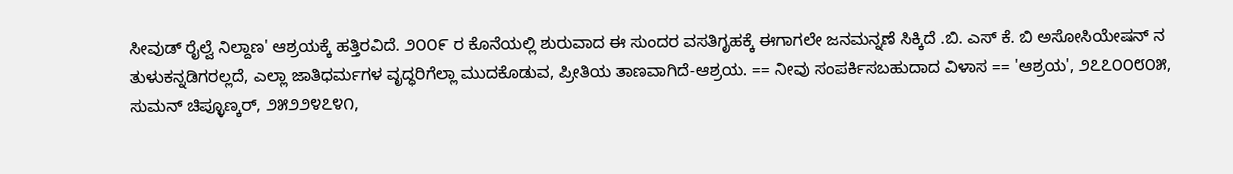ಸೀವುಡ್ ರೈಲ್ವೆ ನಿಲ್ದಾಣ' ಆಶ್ರಯಕ್ಕೆ ಹತ್ತಿರವಿದೆ. ೨೦೦೯ ರ ಕೊನೆಯಲ್ಲಿ ಶುರುವಾದ ಈ ಸುಂದರ ವಸತಿಗೃಹಕ್ಕೆ ಈಗಾಗಲೇ ಜನಮನ್ನಣೆ ಸಿಕ್ಕಿದೆ .ಬಿ. ಎಸ್ ಕೆ. ಬಿ ಅಸೋಸಿಯೇಷನ್ ನ ತುಳುಕನ್ನಡಿಗರಲ್ಲದೆ, ಎಲ್ಲಾ ಜಾತಿಧರ್ಮಗಳ ವೃದ್ಧರಿಗೆಲ್ಲಾ ಮುದಕೊಡುವ, ಪ್ರೀತಿಯ ತಾಣವಾಗಿದೆ-ಆಶ್ರಯ. == ನೀವು ಸಂಪರ್ಕಿಸಬಹುದಾದ ವಿಳಾಸ == 'ಆಶ್ರಯ', ೨೭೭೦೦೮೦೫, ಸುಮನ್ ಚಿಪ್ಳೂಣ್ಕರ್, ೨೫೨೨೪೭೪೧,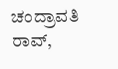ಚಂದ್ರಾವತಿ ರಾವ್,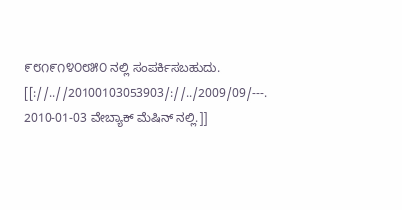೯೮೧೯೧೪೦೮೫೦ ನಲ್ಲಿ ಸಂಪರ್ಕಿಸಬಹುದು. [[://..//20100103053903/://../2009/09/---. 2010-01-03 ವೇಬ್ಯಾಕ್ ಮೆಷಿನ್ ನಲ್ಲಿ.]]